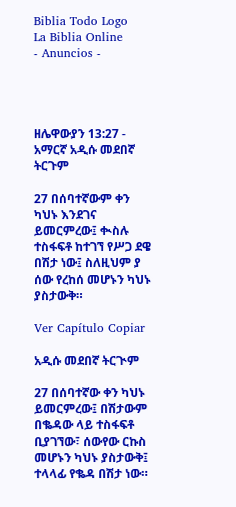Biblia Todo Logo
La Biblia Online
- Anuncios -




ዘሌዋውያን 13:27 - አማርኛ አዲሱ መደበኛ ትርጉም

27 በሰባተኛውም ቀን ካህኑ እንደገና ይመርምረው፤ ቊስሉ ተስፋፍቶ ከተገኘ የሥጋ ደዌ በሽታ ነው፤ ስለዚህም ያ ሰው የረከሰ መሆኑን ካህኑ ያስታውቅ።

Ver Capítulo Copiar

አዲሱ መደበኛ ትርጒም

27 በሰባተኛው ቀን ካህኑ ይመርምረው፤ በሽታውም በቈዳው ላይ ተስፋፍቶ ቢያገኘው፣ ሰውየው ርኩስ መሆኑን ካህኑ ያስታውቅ፤ ተላላፊ የቈዳ በሽታ ነው።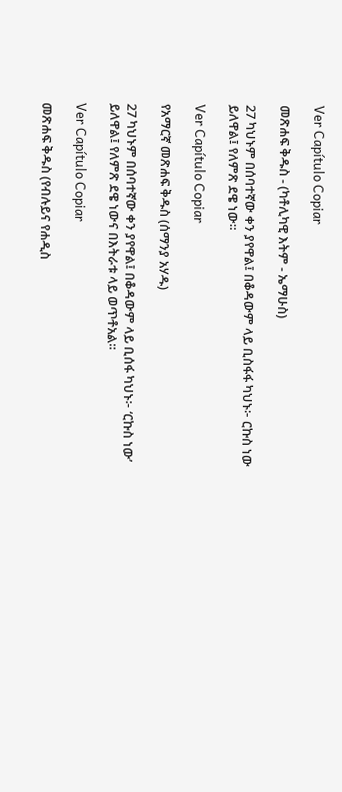Ver Capítulo Copiar

መጽሐፍ ቅዱስ - (ካቶሊካዊ እትም - ኤማሁስ)

27 ካህኑም በሰባተኛው ቀን ያየዋል፤ በቆዳውም ላይ ቢስፋፋ ካህኑ፦ ርኩስ ነው ይለዋል፤ የለምጽ ደዌ ነው።

Ver Capítulo Copiar

የአማርኛ መጽሐፍ ቅዱስ (ሰማንያ አሃዱ)

27 ካህኑም በሰባተኛው ቀን ያየዋል፤ በቆዳውም ላይ ቢሰፋ ካህኑ፦ ‘ርኩስ ነው’ ይለዋል፤ የለምጽ ደዌ ነውና በእትራቱ ላይ ወጥቶአል።

Ver Capítulo Copiar

መጽሐፍ ቅዱስ (የብሉይና የሐዲስ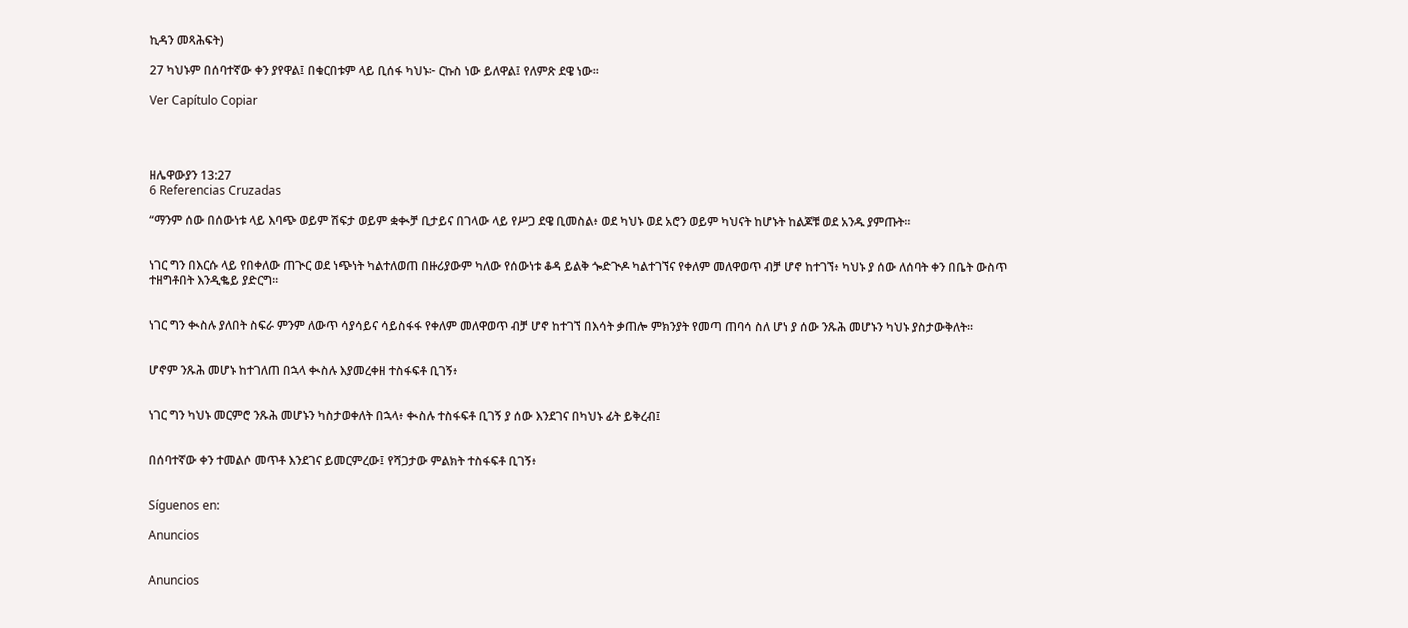ኪዳን መጻሕፍት)

27 ካህኑም በሰባተኛው ቀን ያየዋል፤ በቁርበቱም ላይ ቢሰፋ ካህኑ፦ ርኩስ ነው ይለዋል፤ የለምጽ ደዌ ነው።

Ver Capítulo Copiar




ዘሌዋውያን 13:27
6 Referencias Cruzadas

“ማንም ሰው በሰውነቱ ላይ እባጭ ወይም ሽፍታ ወይም ቋቊቻ ቢታይና በገላው ላይ የሥጋ ደዌ ቢመስል፥ ወደ ካህኑ ወደ አሮን ወይም ካህናት ከሆኑት ከልጆቹ ወደ አንዱ ያምጡት።


ነገር ግን በእርሱ ላይ የበቀለው ጠጒር ወደ ነጭነት ካልተለወጠ በዙሪያውም ካለው የሰውነቱ ቆዳ ይልቅ ጐድጒዶ ካልተገኘና የቀለም መለዋወጥ ብቻ ሆኖ ከተገኘ፥ ካህኑ ያ ሰው ለሰባት ቀን በቤት ውስጥ ተዘግቶበት እንዲቈይ ያድርግ።


ነገር ግን ቊስሉ ያለበት ስፍራ ምንም ለውጥ ሳያሳይና ሳይስፋፋ የቀለም መለዋወጥ ብቻ ሆኖ ከተገኘ በእሳት ቃጠሎ ምክንያት የመጣ ጠባሳ ስለ ሆነ ያ ሰው ንጹሕ መሆኑን ካህኑ ያስታውቅለት።


ሆኖም ንጹሕ መሆኑ ከተገለጠ በኋላ ቊስሉ እያመረቀዘ ተስፋፍቶ ቢገኝ፥


ነገር ግን ካህኑ መርምሮ ንጹሕ መሆኑን ካስታወቀለት በኋላ፥ ቊስሉ ተስፋፍቶ ቢገኝ ያ ሰው እንደገና በካህኑ ፊት ይቅረብ፤


በሰባተኛው ቀን ተመልሶ መጥቶ እንደገና ይመርምረው፤ የሻጋታው ምልክት ተስፋፍቶ ቢገኝ፥


Síguenos en:

Anuncios


Anuncios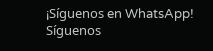¡Síguenos en WhatsApp! Síguenos